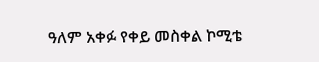ዓለም አቀፉ የቀይ መስቀል ኮሚቴ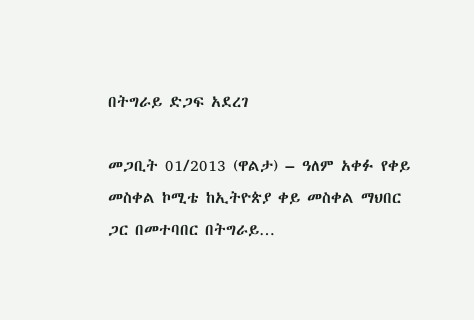በትግራይ ድጋፍ አደረገ

መጋቢት 01/2013 (ዋልታ) – ዓለም አቀፉ የቀይ መስቀል ኮሚቴ ከኢትዮጵያ ቀይ መስቀል ማህበር ጋር በመተባበር በትግራይ…